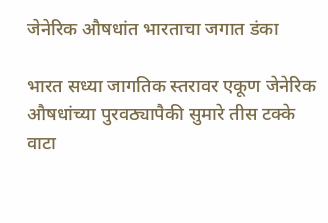जेनेरिक औषधांत भारताचा जगात डंका

भारत सध्या जागतिक स्तरावर एकूण जेनेरिक औषधांच्या पुरवठ्यापैकी सुमारे तीस टक्के वाटा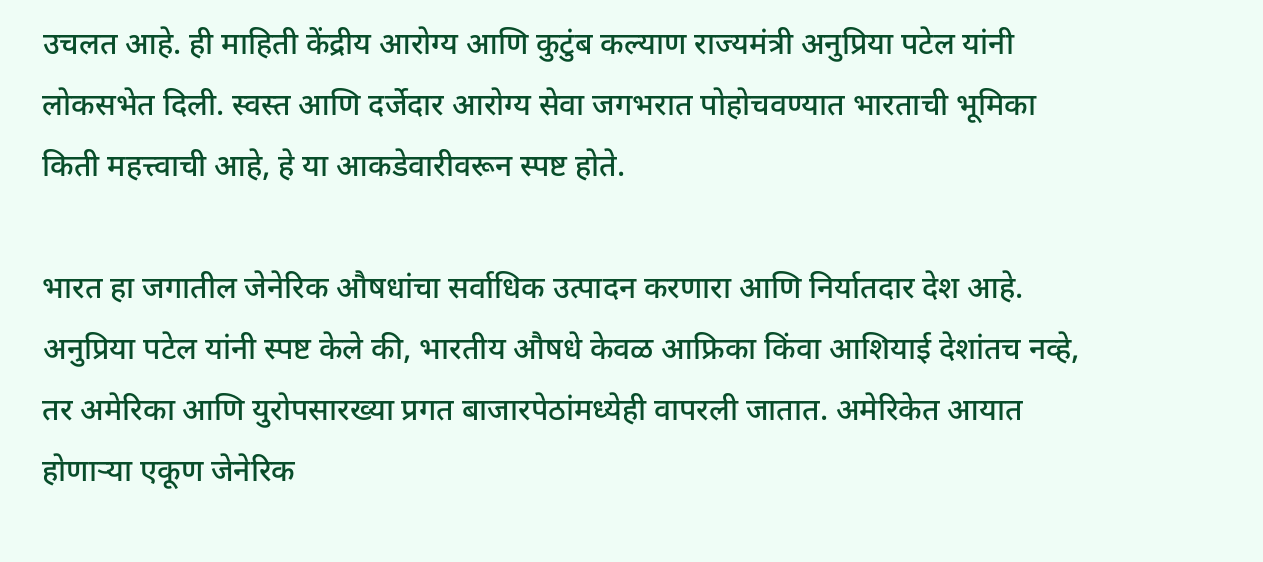उचलत आहे. ही माहिती केंद्रीय आरोग्य आणि कुटुंब कल्याण राज्यमंत्री अनुप्रिया पटेल यांनी लोकसभेत दिली. स्वस्त आणि दर्जेदार आरोग्य सेवा जगभरात पोहोचवण्यात भारताची भूमिका किती महत्त्वाची आहे, हे या आकडेवारीवरून स्पष्ट होते.

भारत हा जगातील जेनेरिक औषधांचा सर्वाधिक उत्पादन करणारा आणि निर्यातदार देश आहे. अनुप्रिया पटेल यांनी स्पष्ट केले की, भारतीय औषधे केवळ आफ्रिका किंवा आशियाई देशांतच नव्हे, तर अमेरिका आणि युरोपसारख्या प्रगत बाजारपेठांमध्येही वापरली जातात. अमेरिकेत आयात होणाऱ्या एकूण जेनेरिक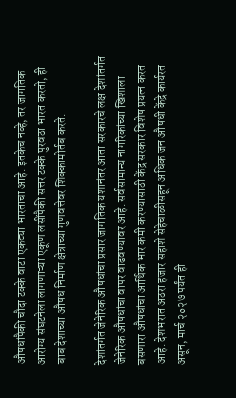औषधांपैकी चौदा टक्के वाटा एकट्या भारताचा आहे. इतकेच नव्हे, तर जागतिक आरोग्य संघटनेला लागणाऱ्या एकूण लसींपैकी सत्तर टक्के पुरवठा भारत करतो, ही बाब देशाच्या औषध निर्माण क्षेत्राच्या गुणवत्तेवर शिक्कामोर्तब करते.

देशांतर्गत जेनेरिक औषधांचा प्रसार जागतिक यशानंतर आता सरकारचे लक्ष देशांतर्गत जेनेरिक औषधांचा वापर वाढवण्यावर आहे. सर्वसामान्य नागरिकांच्या खिशाला बसणारा औषधांचा आर्थिक भार कमी करण्यासाठी केंद्र सरकार विशेष प्रयत्न करत आहे. देशभरात अठरा हजार सहाशे सेहेचाळीसहून अधिक जन औषधी केंद्रे कार्यरत असून, मार्च २०२७ पर्यंत ही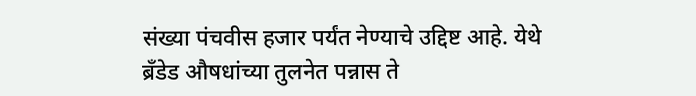संख्या पंचवीस हजार पर्यंत नेण्याचे उद्दिष्ट आहे. येथे ब्रँडेड औषधांच्या तुलनेत पन्नास ते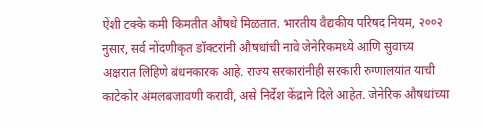ऐंशी टक्के कमी किमतीत औषधे मिळतात. भारतीय वैद्यकीय परिषद नियम, २००२ नुसार, सर्व नोंदणीकृत डॉक्टरांनी औषधांची नावे जेनेरिकमध्ये आणि सुवाच्य अक्षरात लिहिणे बंधनकारक आहे. राज्य सरकारांनीही सरकारी रुग्णालयांत याची काटेकोर अंमलबजावणी करावी, असे निर्देश केंद्राने दिले आहेत. जेनेरिक औषधांच्या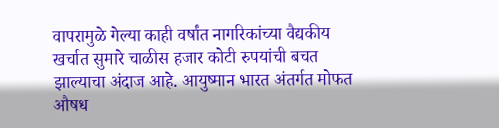वापरामुळे गेल्या काही वर्षांत नागरिकांच्या वैद्यकीय खर्चात सुमारे चाळीस हजार कोटी रुपयांची बचत झाल्याचा अंदाज आहे. आयुष्मान भारत अंतर्गत मोफत औषध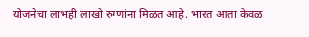योजनेचा लाभही लाखो रुग्णांना मिळत आहे. भारत आता केवळ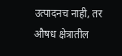उत्पादनच नाही, तर औषध क्षेत्रातील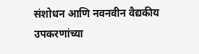संशोधन आणि नवनवीन वैद्यकीय उपकरणांच्या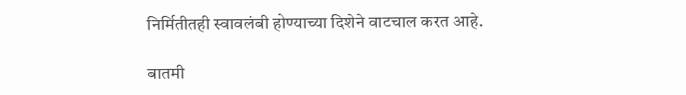निर्मितीतही स्वावलंबी होण्याच्या दिशेने वाटचाल करत आहे.

बातमी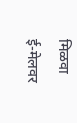मिळवा
ई-मेलवर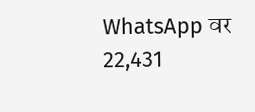WhatsApp वर
22,431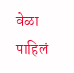वेळा पाहिलं